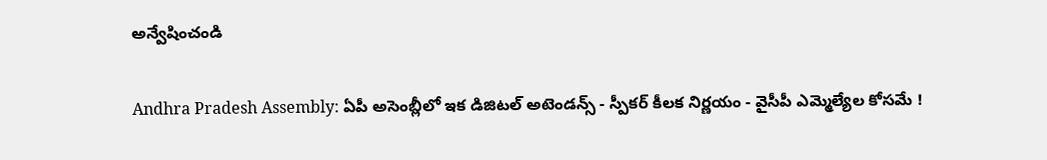అన్వేషించండి

Andhra Pradesh Assembly: ఏపీ అసెంబ్లీలో ఇక డిజిటల్ అటెండన్స్ - స్పీకర్ కీలక నిర్ణయం - వైసీపీ ఎమ్మెల్యేల కోసమే !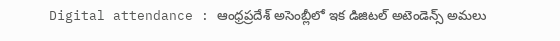Digital attendance : ఆంధ్రప్రదేశ్ అసెంబ్లీలో ఇక డిజిటల్ అటెండెన్స్ అమలు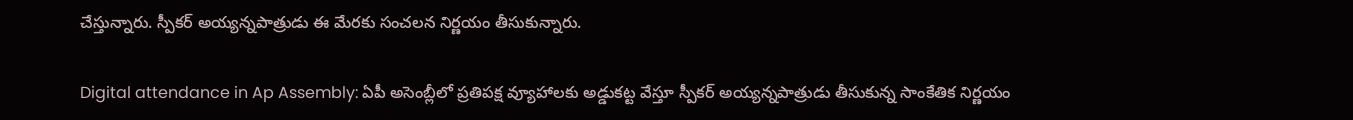చేస్తున్నారు. స్పీకర్ అయ్యన్నపాత్రుడు ఈ మేరకు సంచలన నిర్ణయం తీసుకున్నారు.

Digital attendance in Ap Assembly: ఏపీ అసెంబ్లీలో ప్రతిపక్ష వ్యూహాలకు అడ్డుకట్ట వేస్తూ స్పీకర్ అయ్యన్నపాత్రుడు తీసుకున్న సాంకేతిక నిర్ణయం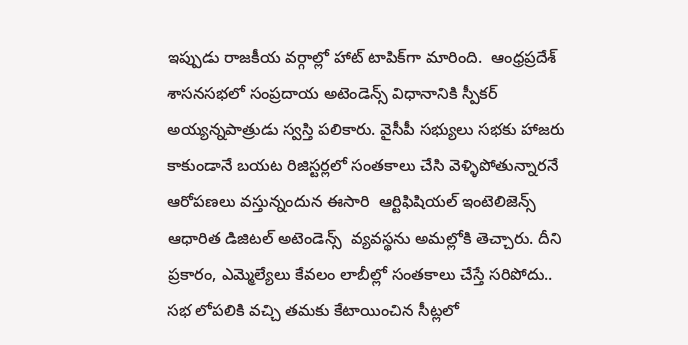ఇప్పుడు రాజకీయ వర్గాల్లో హాట్ టాపిక్‌గా మారింది.  ఆంధ్రప్రదేశ్ శాసనసభలో సంప్రదాయ అటెండెన్స్ విధానానికి స్పీకర్ అయ్యన్నపాత్రుడు స్వస్తి పలికారు. వైసీపీ సభ్యులు సభకు హాజరు కాకుండానే బయట రిజిస్టర్లలో సంతకాలు చేసి వెళ్ళిపోతున్నారనే ఆరోపణలు వస్తున్నందున ఈసారి  ఆర్టిఫిషియల్ ఇంటెలిజెన్స్  ఆధారిత డిజిటల్ అటెండెన్స్  వ్యవస్థను అమల్లోకి తెచ్చారు. దీని ప్రకారం, ఎమ్మెల్యేలు కేవలం లాబీల్లో సంతకాలు చేస్తే సరిపోదు.. సభ లోపలికి వచ్చి తమకు కేటాయించిన సీట్లలో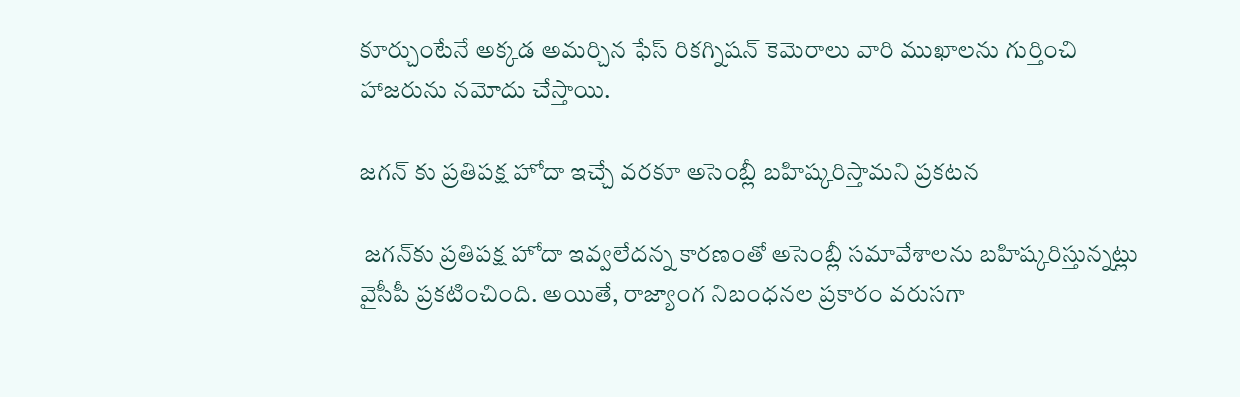కూర్చుంటేనే అక్కడ అమర్చిన ఫేస్ రికగ్నిషన్ కెమెరాలు వారి ముఖాలను గుర్తించి హాజరును నమోదు చేస్తాయి.

జగన్ కు ప్రతిపక్ష హోదా ఇచ్చే వరకూ అసెంబ్లీ బహిష్కరిస్తామని ప్రకటన

 జగన్‌కు ప్రతిపక్ష హోదా ఇవ్వలేదన్న కారణంతో అసెంబ్లీ సమావేశాలను బహిష్కరిస్తున్నట్లు వైసీపీ ప్రకటించింది. అయితే, రాజ్యాంగ నిబంధనల ప్రకారం వరుసగా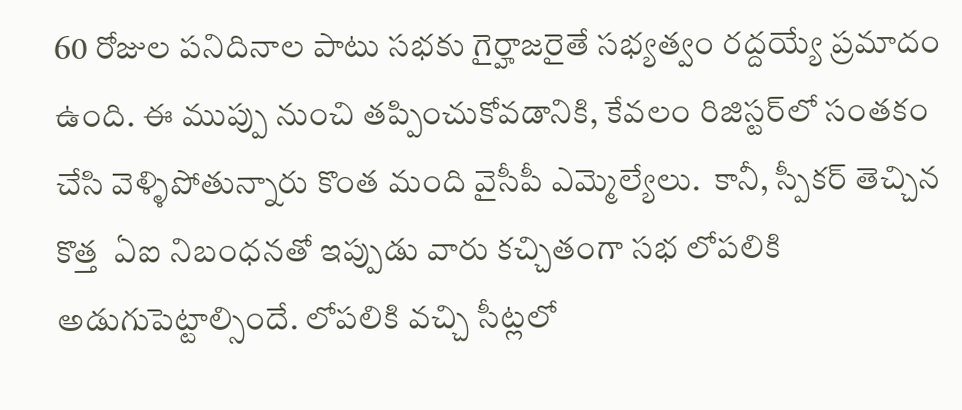60 రోజుల పనిదినాల పాటు సభకు గైర్హాజరైతే సభ్యత్వం రద్దయ్యే ప్రమాదం ఉంది. ఈ ముప్పు నుంచి తప్పించుకోవడానికి, కేవలం రిజిస్టర్‌లో సంతకం చేసి వెళ్ళిపోతున్నారు కొంత మంది వైసీపీ ఎమ్మెల్యేలు.  కానీ, స్పీకర్ తెచ్చిన కొత్త  ఏఐ నిబంధనతో ఇప్పుడు వారు కచ్చితంగా సభ లోపలికి అడుగుపెట్టాల్సిందే. లోపలికి వచ్చి సీట్లలో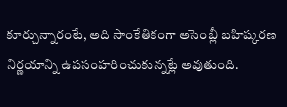కూర్చున్నారంటే, అది సాంకేతికంగా అసెంబ్లీ బహిష్కరణ నిర్ణయాన్ని ఉపసంహరించుకున్నట్లే అవుతుంది.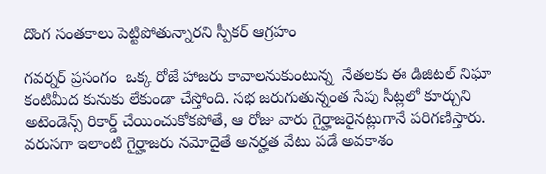దొంగ సంతకాలు పెట్టిపోతున్నారని స్పీకర్ ఆగ్రహం

గవర్నర్ ప్రసంగం  ఒక్క రోజే హాజరు కావాలనుకుంటున్న  నేతలకు ఈ డిజిటల్ నిఘా కంటిమీద కునుకు లేకుండా చేస్తోంది. సభ జరుగుతున్నంత సేపు సీట్లలో కూర్చుని అటెండెన్స్ రికార్డ్ చేయించుకోకపోతే, ఆ రోజు వారు గైర్హాజరైనట్లుగానే పరిగణిస్తారు.  వరుసగా ఇలాంటి గైర్హాజరు నమోదైతే అనర్హత వేటు పడే అవకాశం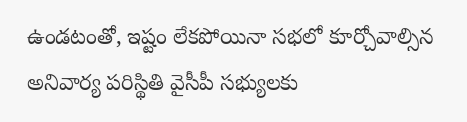ఉండటంతో, ఇష్టం లేకపోయినా సభలో కూర్చోవాల్సిన అనివార్య పరిస్థితి వైసీపీ సభ్యులకు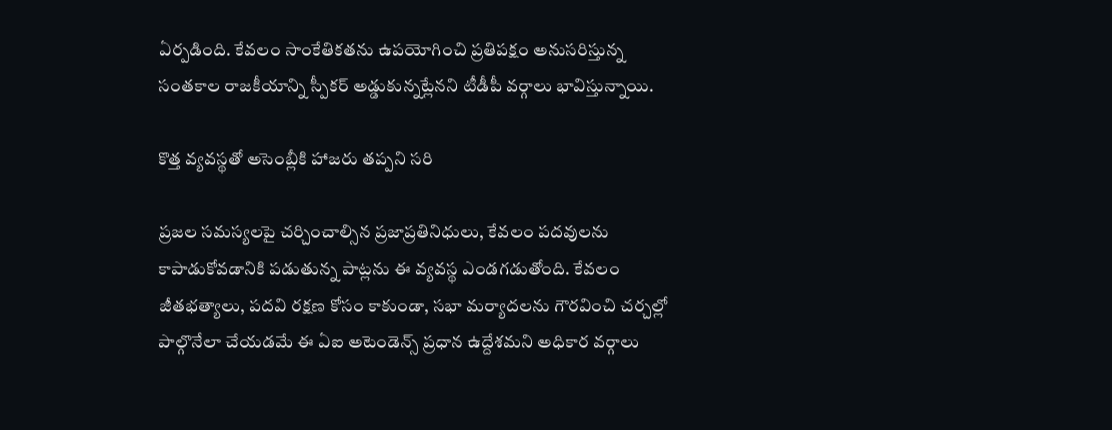ఏర్పడింది. కేవలం సాంకేతికతను ఉపయోగించి ప్రతిపక్షం అనుసరిస్తున్న  సంతకాల రాజకీయాన్ని స్పీకర్ అడ్డుకున్నట్లేనని టీడీపీ వర్గాలు భావిస్తున్నాయి.

కొత్త వ్యవస్థతో అసెంబ్లీకి హాజరు తప్పని సరి

ప్రజల సమస్యలపై చర్చించాల్సిన ప్రజాప్రతినిధులు, కేవలం పదవులను కాపాడుకోవడానికి పడుతున్న పాట్లను ఈ వ్యవస్థ ఎండగడుతోంది. కేవలం జీతభత్యాలు, పదవి రక్షణ కోసం కాకుండా, సభా మర్యాదలను గౌరవించి చర్చల్లో పాల్గొనేలా చేయడమే ఈ ఏఐ అటెండెన్స్ ప్రధాన ఉద్దేశమని అధికార వర్గాలు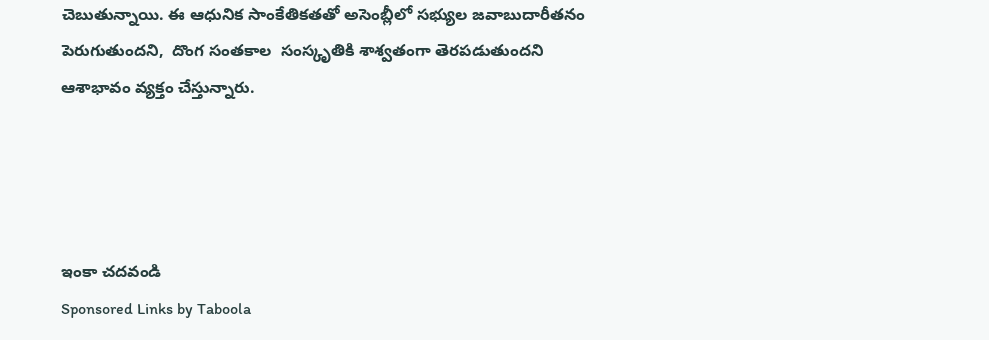చెబుతున్నాయి. ఈ ఆధునిక సాంకేతికతతో అసెంబ్లీలో సభ్యుల జవాబుదారీతనం పెరుగుతుందని,  దొంగ సంతకాల  సంస్కృతికి శాశ్వతంగా తెరపడుతుందని ఆశాభావం వ్యక్తం చేస్తున్నారు.




ఇంకా చదవండి
Sponsored Links by Taboola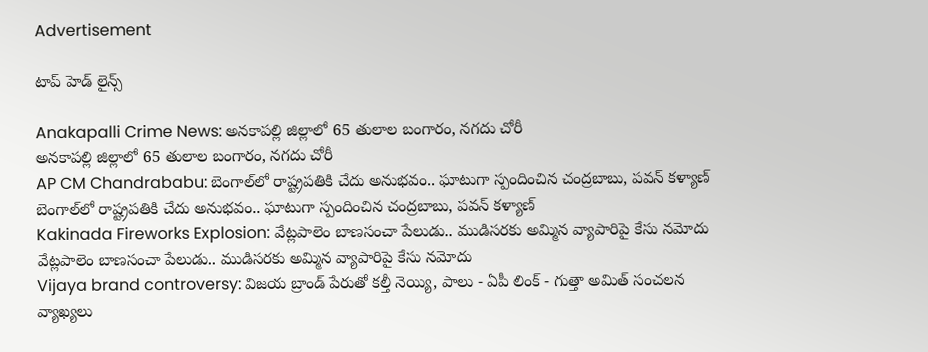Advertisement

టాప్ హెడ్ లైన్స్

Anakapalli Crime News: అనకాపల్లి జిల్లాలో 65 తులాల బంగారం, నగదు చోరీ
అనకాపల్లి జిల్లాలో 65 తులాల బంగారం, నగదు చోరీ
AP CM Chandrababu: బెంగాల్‌లో రాష్ట్రపతికి చేదు అనుభవం.. ఘాటుగా స్పందించిన చంద్రబాబు, పవన్ కళ్యాణ్
బెంగాల్‌లో రాష్ట్రపతికి చేదు అనుభవం.. ఘాటుగా స్పందించిన చంద్రబాబు, పవన్ కళ్యాణ్
Kakinada Fireworks Explosion: వేట్లపాలెం బాణసంచా పేలుడు.. ముడిసరకు అమ్మిన వ్యాపారిపై కేసు నమోదు
వేట్లపాలెం బాణసంచా పేలుడు.. ముడిసరకు అమ్మిన వ్యాపారిపై కేసు నమోదు
Vijaya brand controversy: విజయ బ్రాండ్ పేరుతో కల్తీ నెయ్యి, పాలు - ఏపీ లింక్ - గుత్తా అమిత్ సంచలన వ్యాఖ్యలు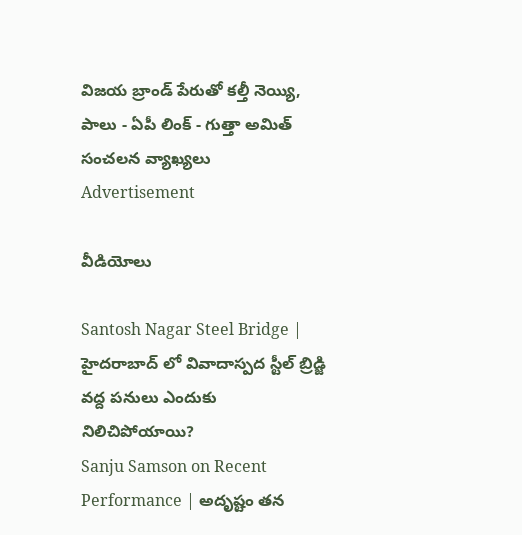విజయ బ్రాండ్ పేరుతో కల్తీ నెయ్యి, పాలు - ఏపీ లింక్ - గుత్తా అమిత్ సంచలన వ్యాఖ్యలు
Advertisement

వీడియోలు

Santosh Nagar Steel Bridge | హైదరాబాద్ లో వివాదాస్పద స్టీల్ బ్రిడ్జి వద్ద పనులు ఎందుకు నిలిచిపోయాయి?
Sanju Samson on Recent Performance | అదృష్టం తన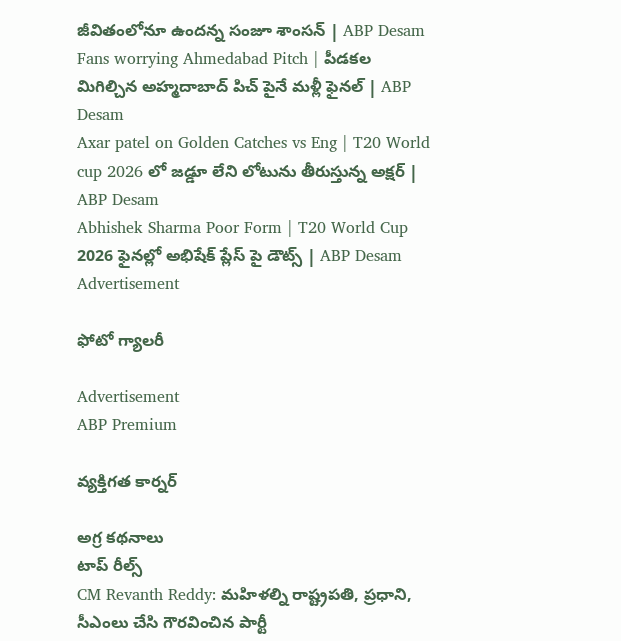జీవితంలోనూ ఉందన్న సంజూ శాంసన్ | ABP Desam
Fans worrying Ahmedabad Pitch | పీడకల మిగిల్చిన అహ్మదాబాద్ పిచ్ పైనే మళ్లీ ఫైనల్ | ABP Desam
Axar patel on Golden Catches vs Eng | T20 World cup 2026 లో జడ్డూ లేని లోటును తీరుస్తున్న అక్షర్ | ABP Desam
Abhishek Sharma Poor Form | T20 World Cup 2026 ఫైనల్లో అభిషేక్ ప్లేస్ పై డౌట్స్ | ABP Desam
Advertisement

ఫోటో గ్యాలరీ

Advertisement
ABP Premium

వ్యక్తిగత కార్నర్

అగ్ర కథనాలు
టాప్ రీల్స్
CM Revanth Reddy: మహిళల్ని రాష్ట్రపతి, ప్రధాని, సీఎంలు చేసి గౌరవించిన పార్టీ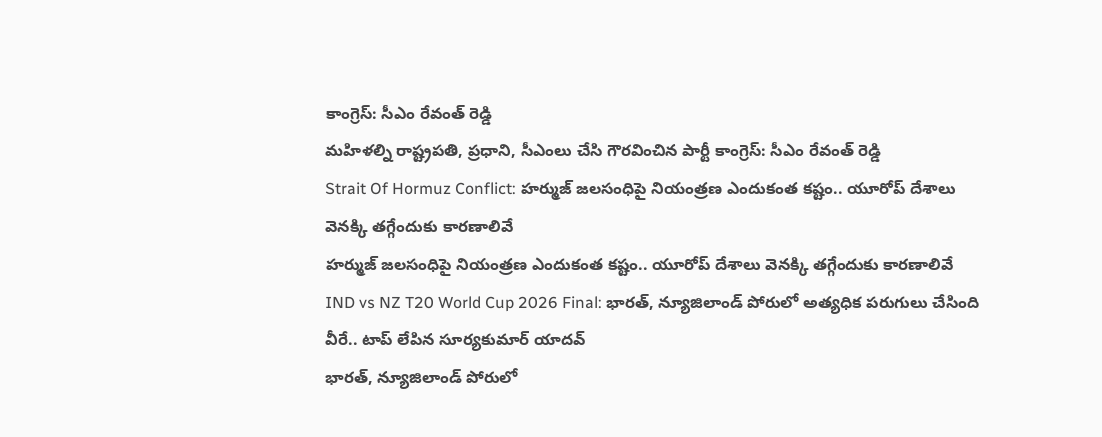కాంగ్రెస్: సీఎం రేవంత్ రెడ్డి
మహిళల్ని రాష్ట్రపతి, ప్రధాని, సీఎంలు చేసి గౌరవించిన పార్టీ కాంగ్రెస్: సీఎం రేవంత్ రెడ్డి
Strait Of Hormuz Conflict: హర్ముజ్ జలసంధిపై నియంత్రణ ఎందుకంత కష్టం.. యూరోప్ దేశాలు వెనక్కి తగ్గేందుకు కారణాలివే
హర్ముజ్ జలసంధిపై నియంత్రణ ఎందుకంత కష్టం.. యూరోప్ దేశాలు వెనక్కి తగ్గేందుకు కారణాలివే
IND vs NZ T20 World Cup 2026 Final: భారత్, న్యూజిలాండ్ పోరులో అత్యధిక పరుగులు చేసింది వీరే.. టాప్ లేపిన సూర్యకుమార్ యాదవ్
భారత్, న్యూజిలాండ్ పోరులో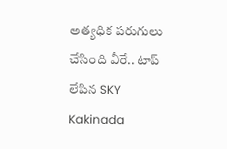అత్యధిక పరుగులు చేసింది వీరే.. టాప్ లేపిన SKY
Kakinada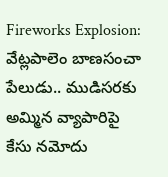Fireworks Explosion: వేట్లపాలెం బాణసంచా పేలుడు.. ముడిసరకు అమ్మిన వ్యాపారిపై కేసు నమోదు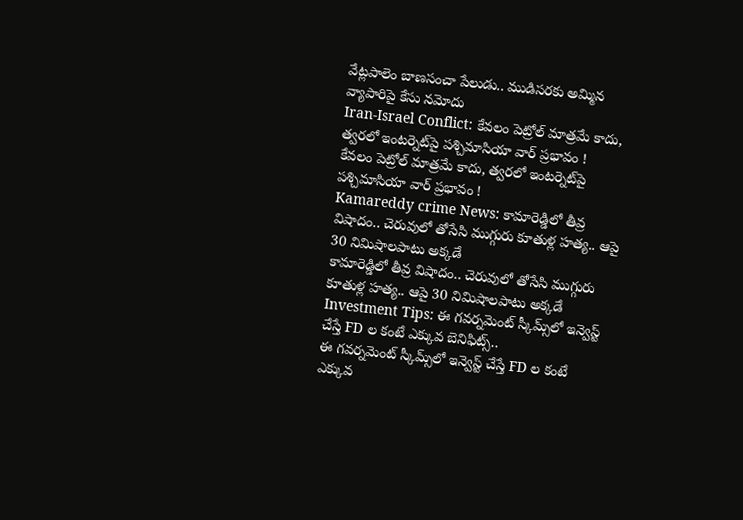వేట్లపాలెం బాణసంచా పేలుడు.. ముడిసరకు అమ్మిన వ్యాపారిపై కేసు నమోదు
Iran-Israel Conflict: కేవలం పెట్రోల్ మాత్రమే కాదు, త్వరలో ఇంటర్నెట్‌పై పశ్చిమాసియా వార్ ప్రభావం !
కేవలం పెట్రోల్ మాత్రమే కాదు, త్వరలో ఇంటర్నెట్‌పై పశ్చిమాసియా వార్ ప్రభావం !
Kamareddy crime News: కామారెడ్డిలో తీవ్ర విషాదం.. చెరువులో తోసేసి ముగ్గురు కూతుళ్ల హత్య.. ఆపై 30 నిమిషాలపాటు అక్కడే
కామారెడ్డిలో తీవ్ర విషాదం.. చెరువులో తోసేసి ముగ్గురు కూతుళ్ల హత్య.. ఆపై 30 నిమిషాలపాటు అక్కడే
Investment Tips: ఈ గవర్నమెంట్ స్కీమ్స్‌లో ఇన్వెస్ట్ చేస్తే FD ల కంటే ఎక్కువ బెనిఫిట్స్..
ఈ గవర్నమెంట్ స్కీమ్స్‌లో ఇన్వెస్ట్ చేస్తే FD ల కంటే ఎక్కువ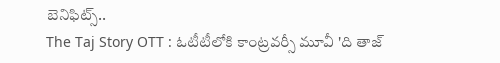బెనిఫిట్స్..
The Taj Story OTT : ఓటీటీలోకి కాంట్రవర్సీ మూవీ 'ది తాజ్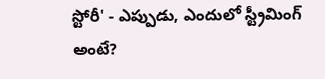స్టోరీ' - ఎప్పుడు, ఎందులో స్ట్రీమింగ్ అంటే?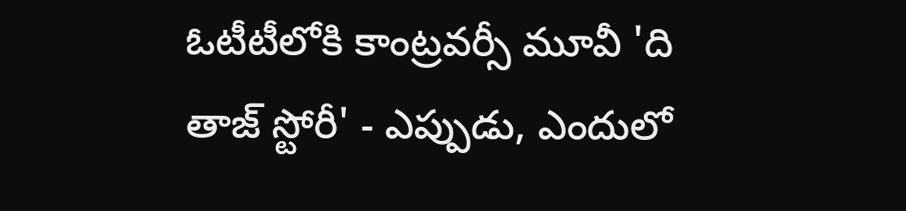ఓటీటీలోకి కాంట్రవర్సీ మూవీ 'ది తాజ్ స్టోరీ' - ఎప్పుడు, ఎందులో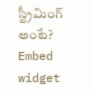స్ట్రీమింగ్ అంటే?
Embed widget